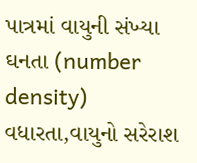પાત્રમાં વાયુની સંખ્યા ઘનતા (number density) વધારતા,વાયુનો સરેરાશ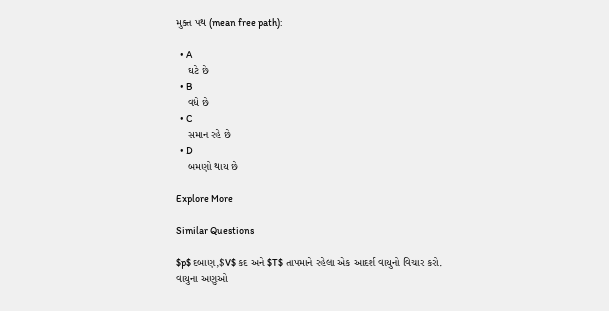મુક્ત પથ (mean free path):

  • A
    ઘટે છે
  • B
    વધે છે
  • C
    સમાન રહે છે
  • D
    બમણો થાય છે

Explore More

Similar Questions

$p$ દબાણ,$V$ કદ અને $T$ તાપમાને રહેલા એક આદર્શ વાયુનો વિચાર કરો. વાયુના અણુઓ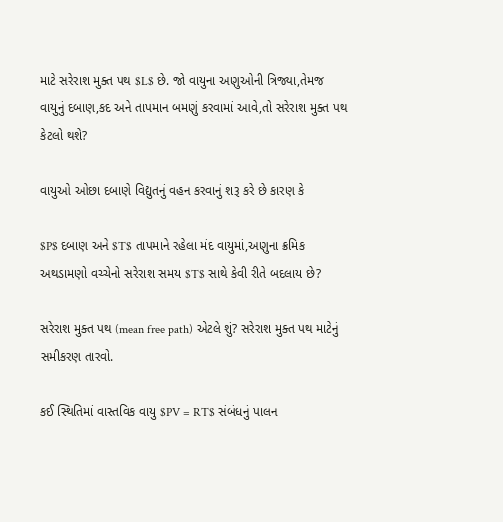માટે સરેરાશ મુક્ત પથ $L$ છે. જો વાયુના અણુઓની ત્રિજ્યા,તેમજ વાયુનું દબાણ,કદ અને તાપમાન બમણું કરવામાં આવે,તો સરેરાશ મુક્ત પથ કેટલો થશે?

વાયુઓ ઓછા દબાણે વિદ્યુતનું વહન કરવાનું શરૂ કરે છે કારણ કે

$P$ દબાણ અને $T$ તાપમાને રહેલા મંદ વાયુમાં,અણુના ક્રમિક અથડામણો વચ્ચેનો સરેરાશ સમય $T$ સાથે કેવી રીતે બદલાય છે?

સરેરાશ મુક્ત પથ (mean free path) એટલે શું? સરેરાશ મુક્ત પથ માટેનું સમીકરણ તારવો.

કઈ સ્થિતિમાં વાસ્તવિક વાયુ $PV = RT$ સંબંધનું પાલન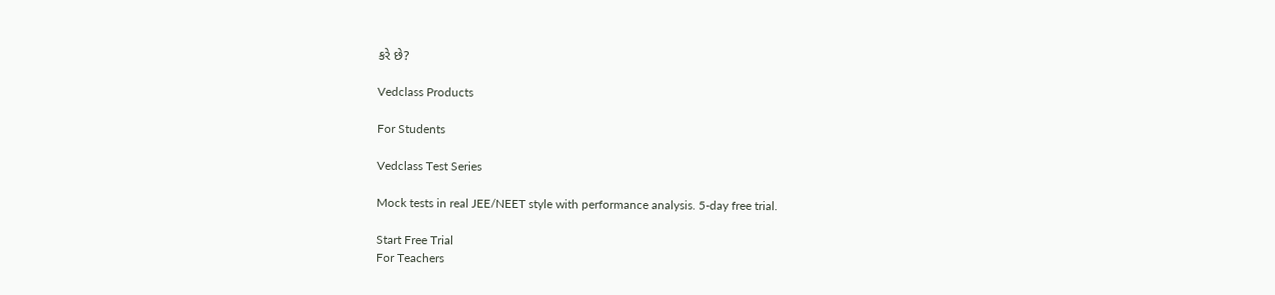કરે છે?

Vedclass Products

For Students

Vedclass Test Series

Mock tests in real JEE/NEET style with performance analysis. 5-day free trial.

Start Free Trial
For Teachers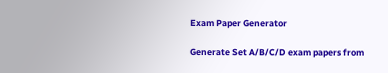Exam Paper Generator

Generate Set A/B/C/D exam papers from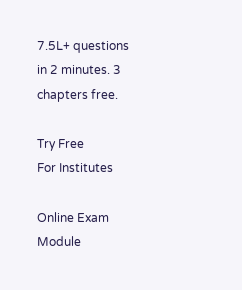7.5L+ questions in 2 minutes. 3 chapters free.

Try Free
For Institutes

Online Exam Module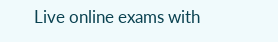Live online exams with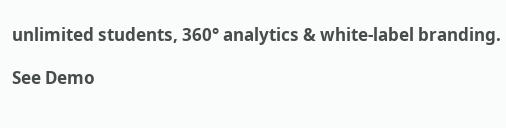unlimited students, 360° analytics & white-label branding.

See Demo